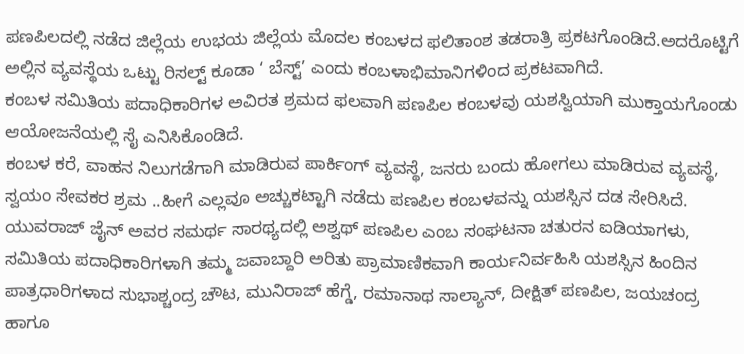ಪಣಪಿಲದಲ್ಲಿ ನಡೆದ ಜಿಲ್ಲೆಯ ಉಭಯ ಜಿಲ್ಲೆಯ ಮೊದಲ ಕಂಬಳದ ಫಲಿತಾಂಶ ತಡರಾತ್ರಿ ಪ್ರಕಟಗೊಂಡಿದೆ.ಅದರೊಟ್ಟಿಗೆ ಅಲ್ಲಿನ ವ್ಯವಸ್ಥೆಯ ಒಟ್ಟು ರಿಸಲ್ಟ್ ಕೂಡಾ ‘ ಬೆಸ್ಟ್’ ಎಂದು ಕಂಬಳಾಭಿಮಾನಿಗಳಿಂದ ಪ್ರಕಟವಾಗಿದೆ.
ಕಂಬಳ ಸಮಿತಿಯ ಪದಾಧಿಕಾರಿಗಳ ಅವಿರತ ಶ್ರಮದ ಫಲವಾಗಿ ಪಣಪಿಲ ಕಂಬಳವು ಯಶಸ್ವಿಯಾಗಿ ಮುಕ್ತಾಯಗೊಂಡು ಆಯೋಜನೆಯಲ್ಲಿ ಸೈ ಎನಿಸಿಕೊಂಡಿದೆ.
ಕಂಬಳ ಕರೆ, ವಾಹನ ನಿಲುಗಡೆಗಾಗಿ ಮಾಡಿರುವ ಪಾರ್ಕಿಂಗ್ ವ್ಯವಸ್ಥೆ, ಜನರು ಬಂದು ಹೋಗಲು ಮಾಡಿರುವ ವ್ಯವಸ್ಥೆ, ಸ್ವಯಂ ಸೇವಕರ ಶ್ರಮ ..ಹೀಗೆ ಎಲ್ಲವೂ ಅಚ್ಚುಕಟ್ಟಾಗಿ ನಡೆದು ಪಣಪಿಲ ಕಂಬಳವನ್ನು ಯಶಸ್ಸಿನ ದಡ ಸೇರಿಸಿದೆ.
ಯುವರಾಜ್ ಜೈನ್ ಅವರ ಸಮರ್ಥ ಸಾರಥ್ಯದಲ್ಲಿ ಅಶ್ವಥ್ ಪಣಪಿಲ ಎಂಬ ಸಂಘಟನಾ ಚತುರನ ಐಡಿಯಾಗಳು, ಸಮಿತಿಯ ಪದಾಧಿಕಾರಿಗಳಾಗಿ ತಮ್ಮ ಜವಾಬ್ದಾರಿ ಅರಿತು ಪ್ರಾಮಾಣಿಕವಾಗಿ ಕಾರ್ಯನಿರ್ವಹಿಸಿ ಯಶಸ್ಸಿನ ಹಿಂದಿನ ಪಾತ್ರಧಾರಿಗಳಾದ ಸುಭಾಶ್ಚಂದ್ರ ಚೌಟ, ಮುನಿರಾಜ್ ಹೆಗ್ಡೆ, ರಮಾನಾಥ ಸಾಲ್ಯಾನ್, ದೀಕ್ಷಿತ್ ಪಣಪಿಲ, ಜಯಚಂದ್ರ ಹಾಗೂ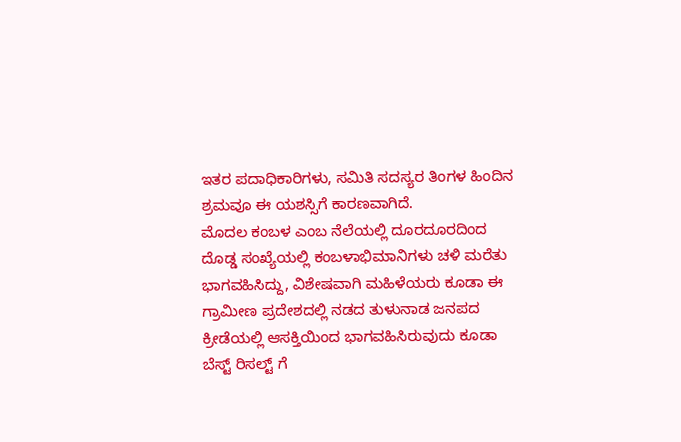ಇತರ ಪದಾಧಿಕಾರಿಗಳು, ಸಮಿತಿ ಸದಸ್ಯರ ತಿಂಗಳ ಹಿಂದಿನ ಶ್ರಮವೂ ಈ ಯಶಸ್ಸಿಗೆ ಕಾರಣವಾಗಿದೆ.
ಮೊದಲ ಕಂಬಳ ಎಂಬ ನೆಲೆಯಲ್ಲಿ ದೂರದೂರದಿಂದ ದೊಡ್ಡ ಸಂಖ್ಯೆಯಲ್ಲಿ ಕಂಬಳಾಭಿಮಾನಿಗಳು ಚಳಿ ಮರೆತು ಭಾಗವಹಿಸಿದ್ದು, ವಿಶೇಷವಾಗಿ ಮಹಿಳೆಯರು ಕೂಡಾ ಈ ಗ್ರಾಮೀಣ ಪ್ರದೇಶದಲ್ಲಿ ನಡದ ತುಳುನಾಡ ಜನಪದ ಕ್ರೀಡೆಯಲ್ಲಿ ಆಸಕ್ತಿಯಿಂದ ಭಾಗವಹಿಸಿರುವುದು ಕೂಡಾ ಬೆಸ್ಟ್ ರಿಸಲ್ಟ್ ಗೆ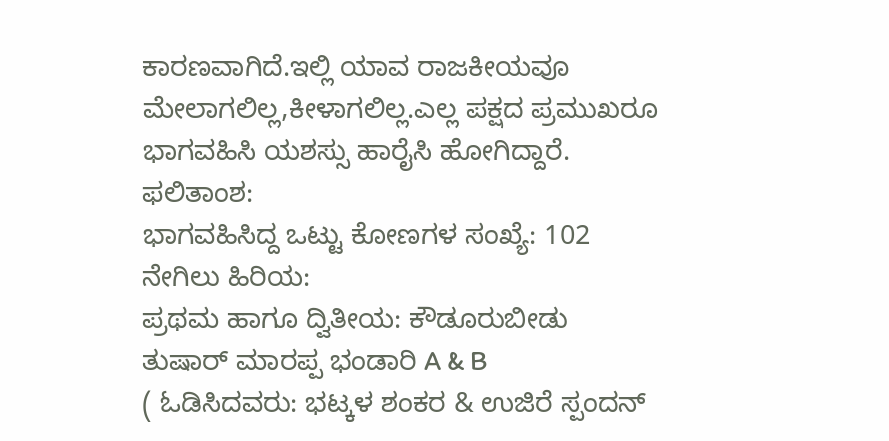ಕಾರಣವಾಗಿದೆ.ಇಲ್ಲಿ ಯಾವ ರಾಜಕೀಯವೂ ಮೇಲಾಗಲಿಲ್ಲ,ಕೀಳಾಗಲಿಲ್ಲ.ಎಲ್ಲ ಪಕ್ಷದ ಪ್ರಮುಖರೂ ಭಾಗವಹಿಸಿ ಯಶಸ್ಸು ಹಾರೈಸಿ ಹೋಗಿದ್ದಾರೆ.
ಫಲಿತಾಂಶ:
ಭಾಗವಹಿಸಿದ್ದ ಒಟ್ಟು ಕೋಣಗಳ ಸಂಖ್ಯೆ: 102
ನೇಗಿಲು ಹಿರಿಯ:
ಪ್ರಥಮ ಹಾಗೂ ದ್ವಿತೀಯ: ಕೌಡೂರುಬೀಡು ತುಷಾರ್ ಮಾರಪ್ಪ ಭಂಡಾರಿ A & B
( ಓಡಿಸಿದವರು: ಭಟ್ಕಳ ಶಂಕರ & ಉಜಿರೆ ಸ್ಪಂದನ್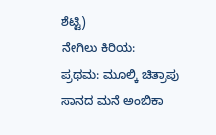ಶೆಟ್ಟಿ)
ನೇಗಿಲು ಕಿರಿಯ:
ಪ್ರಥಮ: ಮೂಲ್ಕಿ ಚಿತ್ರಾಪು ಸಾನದ ಮನೆ ಅಂಬಿಕಾ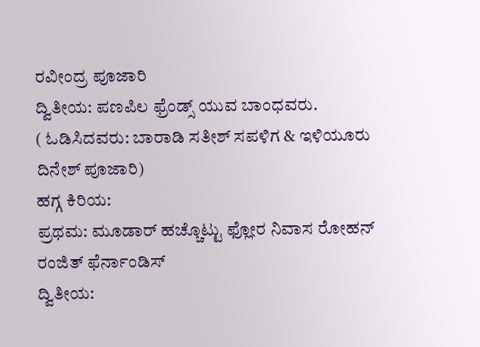ರವೀಂದ್ರ ಪೂಜಾರಿ
ದ್ವಿತೀಯ: ಪಣಪಿಲ ಫ್ರೆಂಡ್ಸ್ ಯುವ ಬಾಂಧವರು.
( ಓಡಿಸಿದವರು: ಬಾರಾಡಿ ಸತೀಶ್ ಸಪಳಿಗ & ಇಳಿಯೂರು ದಿನೇಶ್ ಪೂಜಾರಿ)
ಹಗ್ಗ ಕಿರಿಯ:
ಪ್ರಥಮ: ಮೂಡಾರ್ ಹಚ್ಚೊಟ್ಟು ಫ್ಲೋರ ನಿವಾಸ ರೋಹನ್ ರಂಜಿತ್ ಫೆರ್ನಾಂಡಿಸ್
ದ್ವಿತೀಯ: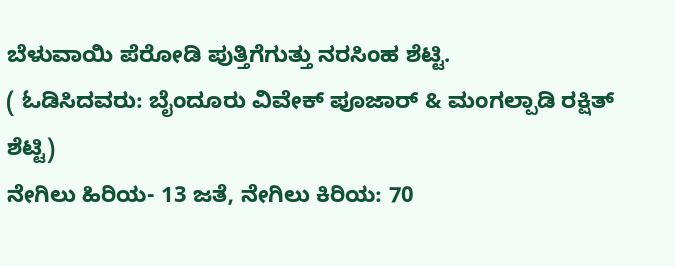ಬೆಳುವಾಯಿ ಪೆರೋಡಿ ಪುತ್ತಿಗೆಗುತ್ತು ನರಸಿಂಹ ಶೆಟ್ಟಿ.
( ಓಡಿಸಿದವರು: ಬೈಂದೂರು ವಿವೇಕ್ ಪೂಜಾರ್ & ಮಂಗಲ್ಪಾಡಿ ರಕ್ಷಿತ್ ಶೆಟ್ಟಿ)
ನೇಗಿಲು ಹಿರಿಯ- 13 ಜತೆ, ನೇಗಿಲು ಕಿರಿಯ: 70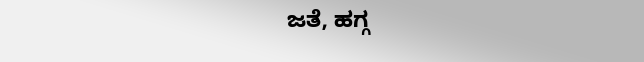ಜತೆ, ಹಗ್ಗ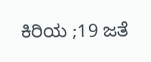ಕಿರಿಯ ;19 ಜತೆ